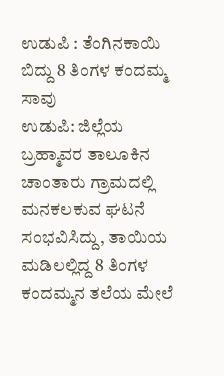ಉಡುಪಿ : ತೆಂಗಿನಕಾಯಿ ಬಿದ್ದು 8 ತಿಂಗಳ ಕಂದಮ್ಮ ಸಾವು
ಉಡುಪಿ: ಜಿಲ್ಲೆಯ ಬ್ರಹ್ಮಾವರ ತಾಲೂಕಿನ ಚಾಂತಾರು ಗ್ರಾಮದಲ್ಲಿ ಮನಕಲಕುವ ಘಟನೆ ಸಂಭವಿಸಿದ್ದು, ತಾಯಿಯ ಮಡಿಲಲ್ಲಿದ್ದ 8 ತಿಂಗಳ ಕಂದಮ್ಮನ ತಲೆಯ ಮೇಲೆ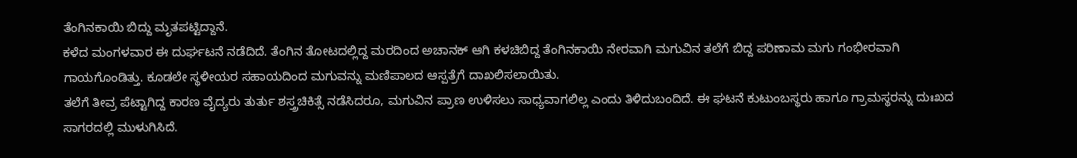ತೆಂಗಿನಕಾಯಿ ಬಿದ್ದು ಮೃತಪಟ್ಟಿದ್ದಾನೆ.
ಕಳೆದ ಮಂಗಳವಾರ ಈ ದುರ್ಘಟನೆ ನಡೆದಿದೆ. ತೆಂಗಿನ ತೋಟದಲ್ಲಿದ್ದ ಮರದಿಂದ ಅಚಾನಕ್ ಆಗಿ ಕಳಚಿಬಿದ್ದ ತೆಂಗಿನಕಾಯಿ ನೇರವಾಗಿ ಮಗುವಿನ ತಲೆಗೆ ಬಿದ್ದ ಪರಿಣಾಮ ಮಗು ಗಂಭೀರವಾಗಿ ಗಾಯಗೊಂಡಿತ್ತು. ಕೂಡಲೇ ಸ್ಥಳೀಯರ ಸಹಾಯದಿಂದ ಮಗುವನ್ನು ಮಣಿಪಾಲದ ಆಸ್ಪತ್ರೆಗೆ ದಾಖಲಿಸಲಾಯಿತು.
ತಲೆಗೆ ತೀವ್ರ ಪೆಟ್ಟಾಗಿದ್ದ ಕಾರಣ ವೈದ್ಯರು ತುರ್ತು ಶಸ್ತ್ರಚಿಕಿತ್ಸೆ ನಡೆಸಿದರೂ, ಮಗುವಿನ ಪ್ರಾಣ ಉಳಿಸಲು ಸಾಧ್ಯವಾಗಲಿಲ್ಲ ಎಂದು ತಿಳಿದುಬಂದಿದೆ. ಈ ಘಟನೆ ಕುಟುಂಬಸ್ಥರು ಹಾಗೂ ಗ್ರಾಮಸ್ಥರನ್ನು ದುಃಖದ ಸಾಗರದಲ್ಲಿ ಮುಳುಗಿಸಿದೆ.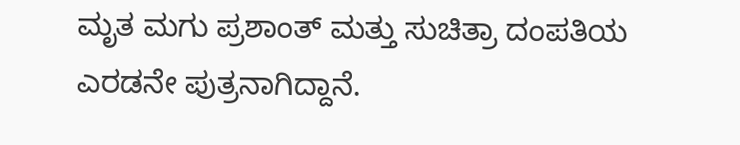ಮೃತ ಮಗು ಪ್ರಶಾಂತ್ ಮತ್ತು ಸುಚಿತ್ರಾ ದಂಪತಿಯ ಎರಡನೇ ಪುತ್ರನಾಗಿದ್ದಾನೆ.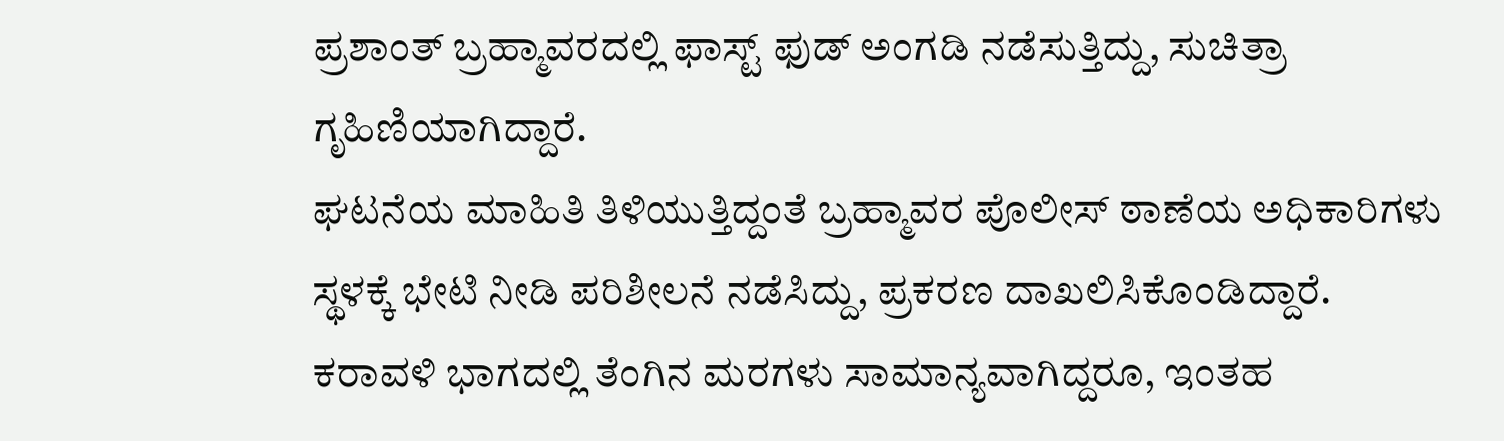ಪ್ರಶಾಂತ್ ಬ್ರಹ್ಮಾವರದಲ್ಲಿ ಫಾಸ್ಟ್ ಫುಡ್ ಅಂಗಡಿ ನಡೆಸುತ್ತಿದ್ದು, ಸುಚಿತ್ರಾ ಗೃಹಿಣಿಯಾಗಿದ್ದಾರೆ.
ಘಟನೆಯ ಮಾಹಿತಿ ತಿಳಿಯುತ್ತಿದ್ದಂತೆ ಬ್ರಹ್ಮಾವರ ಪೊಲೀಸ್ ಠಾಣೆಯ ಅಧಿಕಾರಿಗಳು ಸ್ಥಳಕ್ಕೆ ಭೇಟಿ ನೀಡಿ ಪರಿಶೀಲನೆ ನಡೆಸಿದ್ದು, ಪ್ರಕರಣ ದಾಖಲಿಸಿಕೊಂಡಿದ್ದಾರೆ.
ಕರಾವಳಿ ಭಾಗದಲ್ಲಿ ತೆಂಗಿನ ಮರಗಳು ಸಾಮಾನ್ಯವಾಗಿದ್ದರೂ, ಇಂತಹ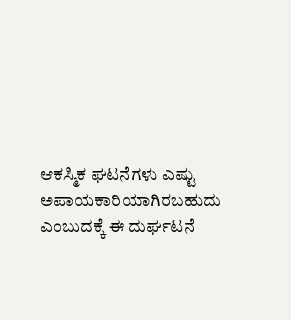ಆಕಸ್ಮಿಕ ಘಟನೆಗಳು ಎಷ್ಟು ಅಪಾಯಕಾರಿಯಾಗಿರಬಹುದು ಎಂಬುದಕ್ಕೆ ಈ ದುರ್ಘಟನೆ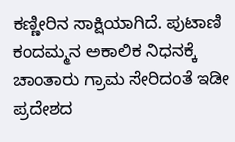ಕಣ್ಣೀರಿನ ಸಾಕ್ಷಿಯಾಗಿದೆ. ಪುಟಾಣಿ ಕಂದಮ್ಮನ ಅಕಾಲಿಕ ನಿಧನಕ್ಕೆ ಚಾಂತಾರು ಗ್ರಾಮ ಸೇರಿದಂತೆ ಇಡೀ ಪ್ರದೇಶದ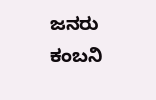ಜನರು ಕಂಬನಿ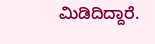ಮಿಡಿದಿದ್ದಾರೆ.